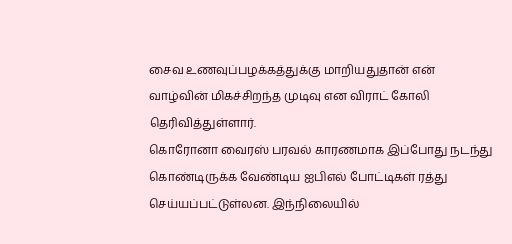சைவ உணவுப்பழக்கத்துக்கு மாறியதுதான் என் வாழ்வின் மிகச்சிறந்த முடிவு என விராட் கோலி தெரிவித்துள்ளார்.
கொரோனா வைரஸ் பரவல் காரணமாக இப்போது நடந்து கொண்டிருக்க வேண்டிய ஐபிஎல் போட்டிகள் ரத்து செய்யப்பட்டுள்லன. இந்நிலையில்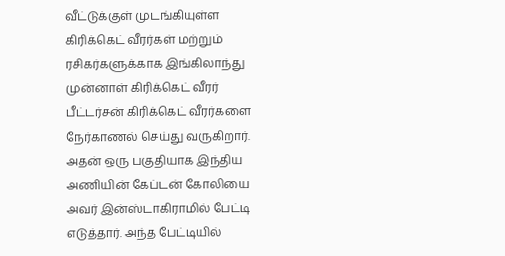வீட்டுக்குள் முடங்கியுள்ள கிரிக்கெட் வீரர்கள் மற்றும் ரசிகர்களுக்காக இங்கிலாந்து முன்னாள் கிரிக்கெட் வீரர் பீட்டர்சன் கிரிக்கெட் வீரர்களை நேர்காணல் செய்து வருகிறார்.
அதன் ஒரு பகுதியாக இந்திய அணியின் கேப்டன் கோலியை அவர் இன்ஸ்டாகிராமில் பேட்டி எடுத்தார். அந்த பேட்டியில்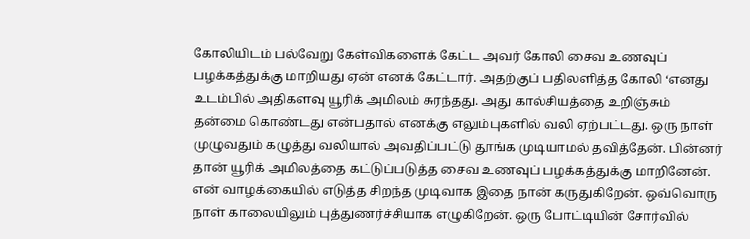கோலியிடம் பல்வேறு கேள்விகளைக் கேட்ட அவர் கோலி சைவ உணவுப் பழக்கத்துக்கு மாறியது ஏன் எனக் கேட்டார். அதற்குப் பதிலளித்த கோலி ‘எனது உடம்பில் அதிகளவு யூரிக் அமிலம் சுரந்தது. அது கால்சியத்தை உறிஞ்சும் தன்மை கொண்டது என்பதால் எனக்கு எலும்புகளில் வலி ஏற்பட்டது. ஒரு நாள் முழுவதும் கழுத்து வலியால் அவதிப்பட்டு தூங்க முடியாமல் தவித்தேன். பின்னர் தான் யூரிக் அமிலத்தை கட்டுப்படுத்த சைவ உணவுப் பழக்கத்துக்கு மாறினேன். என் வாழக்கையில் எடுத்த சிறந்த முடிவாக இதை நான் கருதுகிறேன். ஒவ்வொரு நாள் காலையிலும் புத்துணர்ச்சியாக எழுகிறேன். ஒரு போட்டியின் சோர்வில்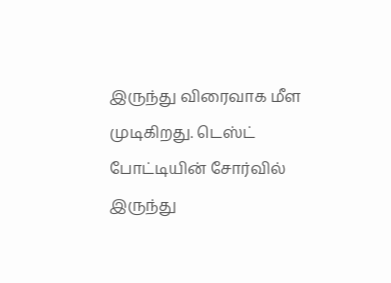இருந்து விரைவாக மீள முடிகிறது. டெஸ்ட் போட்டியின் சோர்வில் இருந்து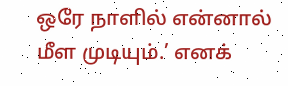ஒரே நாளில் என்னால் மீள முடியும்.’ எனக்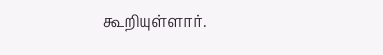கூறியுள்ளார்.